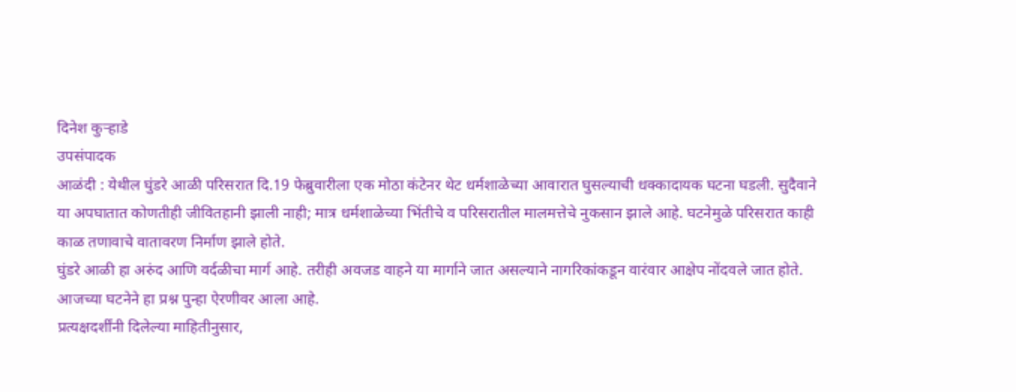दिनेश कुऱ्हाडे
उपसंपादक
आळंदी : येथील घुंडरे आळी परिसरात दि.19 फेब्रुवारीला एक मोठा कंटेनर थेट धर्मशाळेच्या आवारात घुसल्याची धक्कादायक घटना घडली. सुदैवाने या अपघातात कोणतीही जीवितहानी झाली नाही; मात्र धर्मशाळेच्या भिंतीचे व परिसरातील मालमत्तेचे नुकसान झाले आहे. घटनेमुळे परिसरात काही काळ तणावाचे वातावरण निर्माण झाले होते.
घुंडरे आळी हा अरुंद आणि वर्दळीचा मार्ग आहे. तरीही अवजड वाहने या मार्गाने जात असल्याने नागरिकांकडून वारंवार आक्षेप नोंदवले जात होते. आजच्या घटनेने हा प्रश्न पुन्हा ऐरणीवर आला आहे.
प्रत्यक्षदर्शींनी दिलेल्या माहितीनुसार,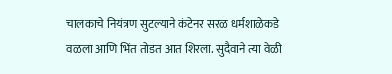चालकाचे नियंत्रण सुटल्याने कंटेनर सरळ धर्मशाळेकडे वळला आणि भिंत तोडत आत शिरला. सुदैवाने त्या वेळी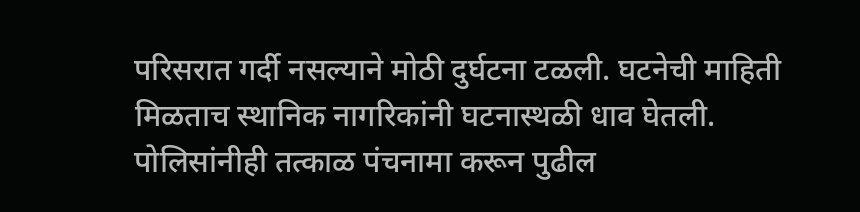परिसरात गर्दी नसल्याने मोठी दुर्घटना टळली. घटनेची माहिती मिळताच स्थानिक नागरिकांनी घटनास्थळी धाव घेतली. पोलिसांनीही तत्काळ पंचनामा करून पुढील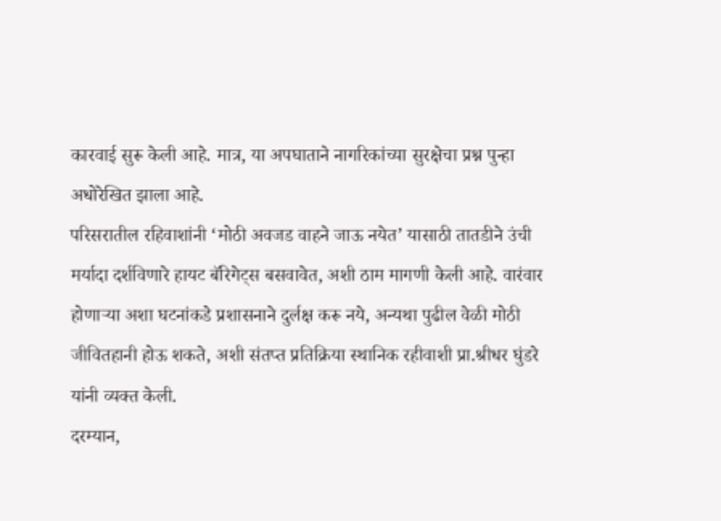कारवाई सुरू केली आहे. मात्र, या अपघाताने नागरिकांच्या सुरक्षेचा प्रश्न पुन्हा अधोरेखित झाला आहे.
परिसरातील रहिवाशांनी ‘मोठी अवजड वाहने जाऊ नयेत’ यासाठी तातडीने उंची मर्यादा दर्शविणारे हायट बॅरिगेट्स बसवावेत, अशी ठाम मागणी केली आहे. वारंवार होणाऱ्या अशा घटनांकडे प्रशासनाने दुर्लक्ष करू नये, अन्यथा पुढील वेळी मोठी जीवितहानी होऊ शकते, अशी संतप्त प्रतिक्रिया स्थानिक रहीवाशी प्रा.श्रीधर घुंडरे यांनी व्यक्त केली.
दरम्यान,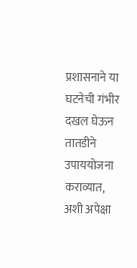प्रशासनाने या घटनेची गंभीर दखल घेऊन तातडीने उपाययोजना कराव्यात, अशी अपेक्षा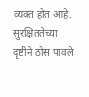व्यक्त होत आहे. सुरक्षिततेच्या दृष्टीने ठोस पावले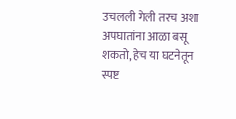उचलली गेली तरच अशा अपघातांना आळा बसू शकतो, हेच या घटनेतून स्पष्ट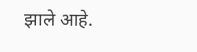झाले आहे.